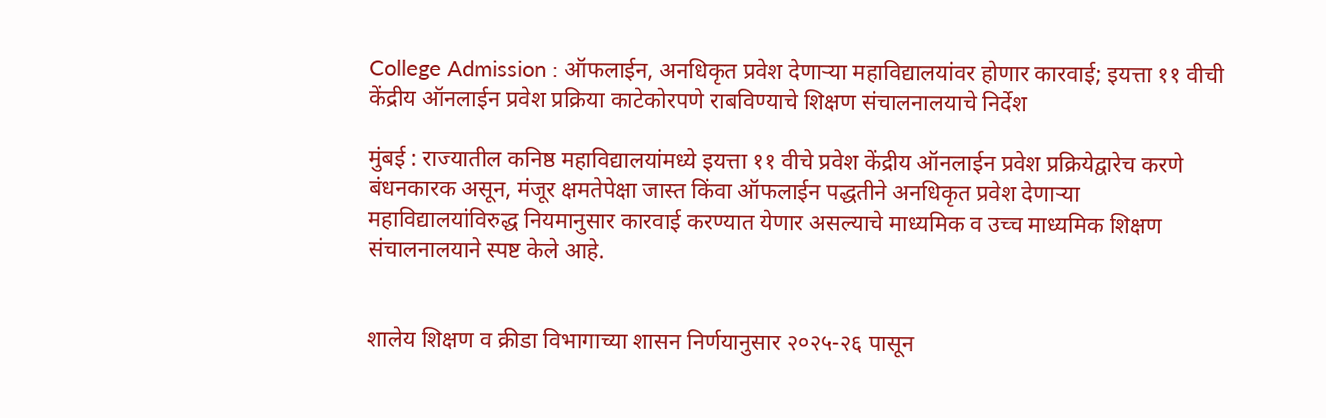College Admission : ऑफलाईन, अनधिकृत प्रवेश देणाऱ्या महाविद्यालयांवर होणार कारवाई; इयत्ता ११ वीची केंद्रीय ऑनलाईन प्रवेश प्रक्रिया काटेकोरपणे राबविण्याचे शिक्षण संचालनालयाचे निर्देश

मुंबई : राज्यातील कनिष्ठ महाविद्यालयांमध्ये इयत्ता ११ वीचे प्रवेश केंद्रीय ऑनलाईन प्रवेश प्रक्रियेद्वारेच करणे बंधनकारक असून, मंजूर क्षमतेपेक्षा जास्त किंवा ऑफलाईन पद्धतीने अनधिकृत प्रवेश देणाऱ्या महाविद्यालयांविरुद्ध नियमानुसार कारवाई करण्यात येणार असल्याचे माध्यमिक व उच्च माध्यमिक शिक्षण संचालनालयाने स्पष्ट केले आहे.


शालेय शिक्षण व क्रीडा विभागाच्या शासन निर्णयानुसार २०२५-२६ पासून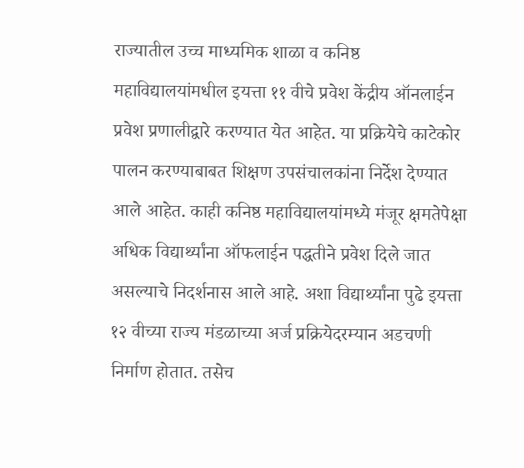राज्यातील उच्च माध्यमिक शाळा व कनिष्ठ महाविद्यालयांमधील इयत्ता ११ वीचे प्रवेश केंद्रीय ऑनलाईन प्रवेश प्रणालीद्वारे करण्यात येत आहेत. या प्रक्रियेचे काटेकोर पालन करण्याबाबत शिक्षण उपसंचालकांना निर्देश देण्यात आले आहेत. काही कनिष्ठ महाविद्यालयांमध्ये मंजूर क्षमतेपेक्षा अधिक विद्यार्थ्यांना ऑफलाईन पद्धतीने प्रवेश दिले जात असल्याचे निदर्शनास आले आहे. अशा विद्यार्थ्यांना पुढे इयत्ता १२ वीच्या राज्य मंडळाच्या अर्ज प्रक्रियेदरम्यान अडचणी निर्माण होतात. तसेच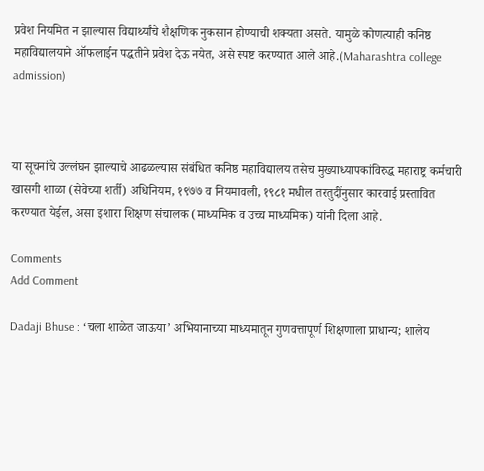प्रवेश नियमित न झाल्यास विद्यार्थ्यांचे शैक्षणिक नुकसान होण्याची शक्यता असते. यामुळे कोणत्याही कनिष्ठ महाविद्यालयाने ऑफलाईन पद्धतीने प्रवेश देऊ नयेत, असे स्पष्ट करण्यात आले आहे.(Maharashtra college admission)



या सूचनांचे उल्लंघन झाल्याचे आढळल्यास संबंधित कनिष्ठ महाविद्यालय तसेच मुख्याध्यापकांविरुद्ध महाराष्ट्र कर्मचारी खासगी शाळा (सेवेच्या शर्ती) अधिनियम, १९७७ व नियमावली, १९८१ मधील तरतुदींनुसार कारवाई प्रस्तावित करण्यात येईल, असा इशारा शिक्षण संचालक (माध्यमिक व उच्च माध्यमिक) यांनी दिला आहे.

Comments
Add Comment

Dadaji Bhuse : ‘चला शाळेत जाऊया’ अभियानाच्या माध्यमातून गुणवत्तापूर्ण शिक्षणाला प्राधान्य; शालेय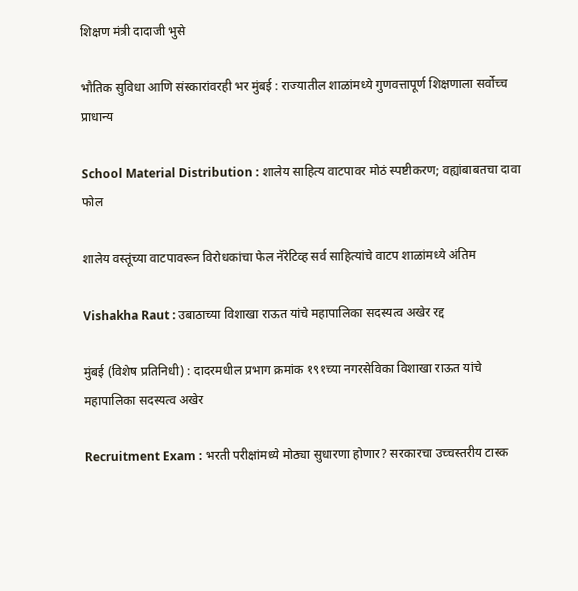शिक्षण मंत्री दादाजी भुसे

भौतिक सुविधा आणि संस्कारांवरही भर मुंबई : राज्यातील शाळांमध्ये गुणवत्तापूर्ण शिक्षणाला सर्वोच्च प्राधान्य

School Material Distribution : शालेय साहित्य वाटपावर मोठं स्पष्टीकरण; वह्यांबाबतचा दावा फोल

शालेय वस्तूंच्या वाटपावरून विरोधकांचा फेल नॅरेटिव्ह सर्व साहित्यांचे वाटप शाळांमध्ये अंतिम

Vishakha Raut : उबाठाच्या विशाखा राऊत यांचे महापालिका सदस्यत्व अखेर रद्द

मुंबई (विशेष प्रतिनिधी) : दादरमधील प्रभाग क्रमांक १९१च्या नगरसेविका विशाखा राऊत यांचे महापालिका सदस्यत्व अखेर

Recruitment Exam : भरती परीक्षांमध्ये मोठ्या सुधारणा होणार? सरकारचा उच्चस्तरीय टास्क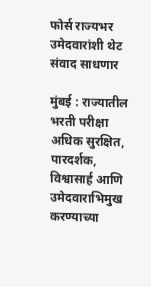फोर्स राज्यभर उमेदवारांशी थेट संवाद साधणार

मुंबई : राज्यातील भरती परीक्षा अधिक सुरक्षित, पारदर्शक, विश्वासार्ह आणि उमेदवाराभिमुख करण्याच्या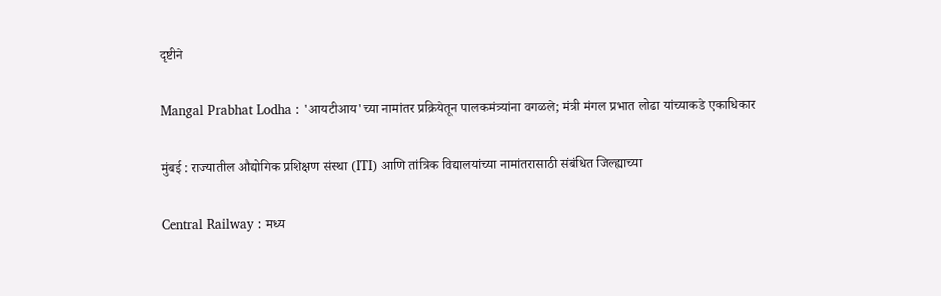दृष्टीने

Mangal Prabhat Lodha : 'आयटीआय'च्या नामांतर प्रक्रियेतून पालकमंत्र्यांना वगळले; मंत्री मंगल प्रभात लोढा यांच्याकडे एकाधिकार

मुंबई : राज्यातील औद्योगिक प्रशिक्षण संस्था (ITI) आणि तांत्रिक विद्यालयांच्या नामांतरासाठी संबंधित जिल्ह्याच्या

Central Railway : मध्य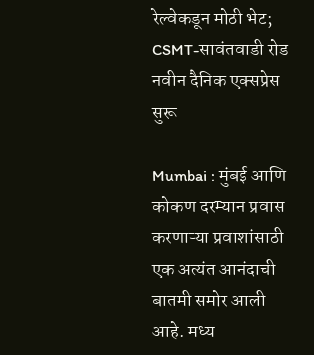रेल्वेकडून मोठी भेट; CSMT-सावंतवाडी रोड नवीन दैनिक एक्सप्रेस सुरू

Mumbai : मुंबई आणि कोकण दरम्यान प्रवास करणाऱ्या प्रवाशांसाठी एक अत्यंत आनंदाची बातमी समोर आली आहे. मध्य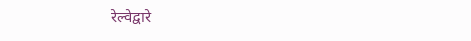रेल्वेद्वारे